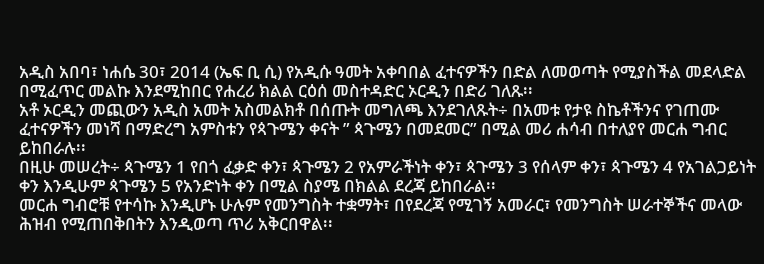አዲስ አበባ፣ ነሐሴ 30፣ 2014 (ኤፍ ቢ ሲ) የአዲሱ ዓመት አቀባበል ፈተናዎችን በድል ለመወጣት የሚያስችል መደላድል በሚፈጥር መልኩ እንደሚከበር የሐረሪ ክልል ርዕሰ መስተዳድር ኦርዲን በድሪ ገለጹ፡፡
አቶ ኦርዲን መጪውን አዲስ አመት አስመልክቶ በሰጡት መግለጫ እንደገለጹት÷ በአመቱ የታዩ ስኬቶችንና የገጠሙ ፈተናዎችን መነሻ በማድረግ አምስቱን የጳጉሜን ቀናት ” ጳጉሜን በመደመር” በሚል መሪ ሐሳብ በተለያየ መርሐ ግብር ይከበራሉ፡፡
በዚሁ መሠረት÷ ጳጉሜን 1 የበጎ ፈቃድ ቀን፣ ጳጉሜን 2 የአምራችነት ቀን፣ ጳጉሜን 3 የሰላም ቀን፣ ጳጉሜን 4 የአገልጋይነት ቀን እንዲሁም ጳጉሜን 5 የአንድነት ቀን በሚል ስያሜ በክልል ደረጃ ይከበራል፡፡
መርሐ ግብሮቹ የተሳኩ እንዲሆኑ ሁሉም የመንግስት ተቋማት፣ በየደረጃ የሚገኝ አመራር፣ የመንግስት ሠራተኞችና መላው ሕዝብ የሚጠበቅበትን እንዲወጣ ጥሪ አቅርበዋል፡፡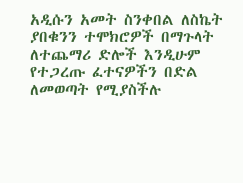አዲሱን አመት ስንቀበል ለስኬት ያበቁንን ተሞክሮዎች በማጉላት ለተጨማሪ ድሎች እንዲሁም የተጋረጡ ፈተናዎችን በድል ለመወጣት የሚያስችሉ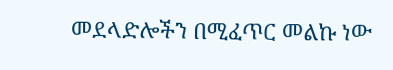መደላድሎችን በሚፈጥር መልኩ ነው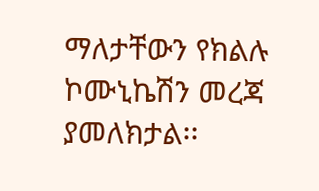ማለታቸውን የክልሉ ኮሙኒኬሽን መረጃ ያመለክታል፡፡